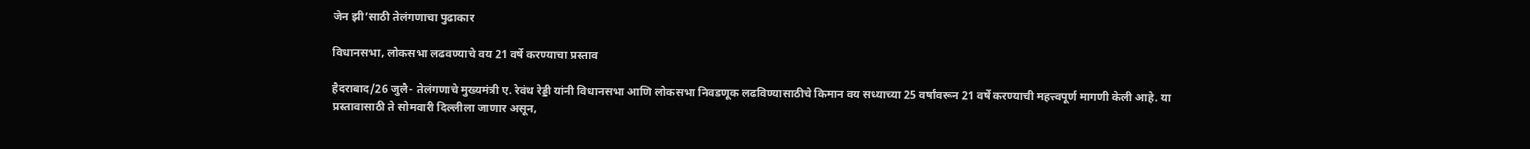जेन झी’साठी तेलंगणाचा पुढाकार

विधानसभा, लोकसभा लढवण्याचे वय 21 वर्षे करण्याचा प्रस्ताव

हैदराबाद/26 जुलै- तेलंगणाचे मुख्यमंत्री ए. रेवंथ रेड्डी यांनी विधानसभा आणि लोकसभा निवडणूक लढविण्यासाठीचे किमान वय सध्याच्या 25 वर्षांवरून 21 वर्षे करण्याची महत्त्वपूर्ण मागणी केली आहे. या प्रस्तावासाठी ते सोमवारी दिल्लीला जाणार असून,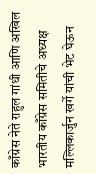काँग्रेस नेते राहुल गांधी आणि अखिल भारतीय काँग्रेस समितीचे अध्यक्ष मल्लिकार्जुन खर्गे यांची भेट घेऊन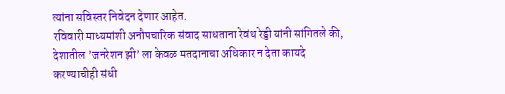त्यांना सविस्तर निवेदन देणार आहेत.
रविवारी माध्यमांशी अनौपचारिक संवाद साधताना रेवंथ रेड्डी यांनी सांगितले की, देशातील ’जनरेशन झी’ ला केवळ मतदानाचा अधिकार न देता कायदे करण्याचीही संधी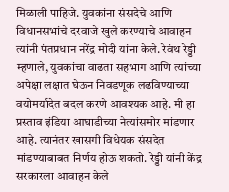मिळाली पाहिजे. युवकांना संसदेचे आणि विधानसभांचे दरवाजे खुले करण्याचे आवाहन त्यांनी पंतप्रधान नरेंद्र मोदी यांना केले. रेवंथ रेड्डी म्हणाले, युवकांचा वाढता सहभाग आणि त्यांच्या अपेक्षा लक्षात घेऊन निवडणूक लढविण्याच्या वयोमर्यादेत बदल करणे आवश्यक आहे. मी हा प्रस्ताव इंडिया आघाडीच्या नेत्यांसमोर मांडणार आहे. त्यानंतर खासगी विधेयक संसदेत मांडण्याबाबत निर्णय होऊ शकतो. रेड्डी यांनी केंद्र सरकारला आवाहन केले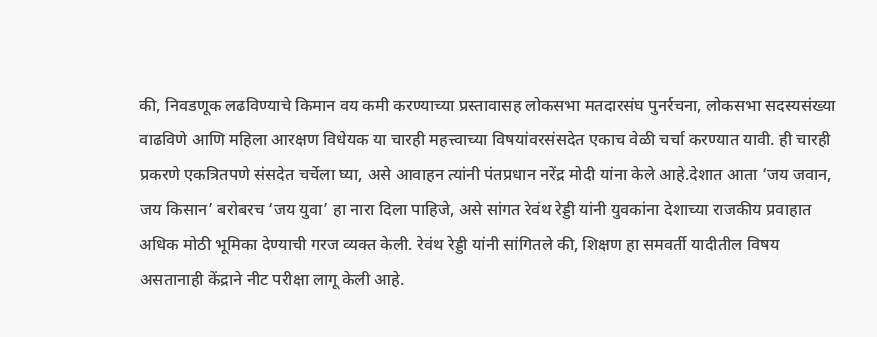की, निवडणूक लढविण्याचे किमान वय कमी करण्याच्या प्रस्तावासह लोकसभा मतदारसंघ पुनर्रचना, लोकसभा सदस्यसंख्या वाढविणे आणि महिला आरक्षण विधेयक या चारही महत्त्वाच्या विषयांवरसंसदेत एकाच वेळी चर्चा करण्यात यावी. ही चारही प्रकरणे एकत्रितपणे संसदेत चर्चेला घ्या, असे आवाहन त्यांनी पंतप्रधान नरेंद्र मोदी यांना केले आहे.देशात आता ‘जय जवान, जय किसान’ बरोबरच ‘जय युवा’ हा नारा दिला पाहिजे, असे सांगत रेवंथ रेड्डी यांनी युवकांना देशाच्या राजकीय प्रवाहात अधिक मोठी भूमिका देण्याची गरज व्यक्त केली. रेवंथ रेड्डी यांनी सांगितले की, शिक्षण हा समवर्ती यादीतील विषय असतानाही केंद्राने नीट परीक्षा लागू केली आहे.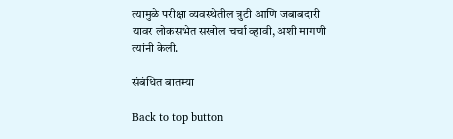त्यामुळे परीक्षा व्यवस्थेतील त्रुटी आणि जबाबदारी यावर लोकसभेत सखोल चर्चा व्हावी, अशी मागणी त्यांनी केली.

संबंधित बातम्या

Back to top button